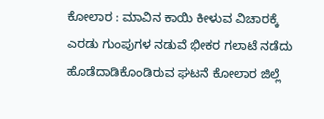ಕೋಲಾರ : ಮಾವಿನ ಕಾಯಿ ಕೀಳುವ ವಿಚಾರಕ್ಕೆ
ಎರಡು ಗುಂಪುಗಳ ನಡುವೆ ಭೀಕರ ಗಲಾಟೆ ನಡೆದು ಹೊಡೆದಾಡಿಕೊಂಡಿರುವ ಘಟನೆ ಕೋಲಾರ ಜಿಲ್ಲೆ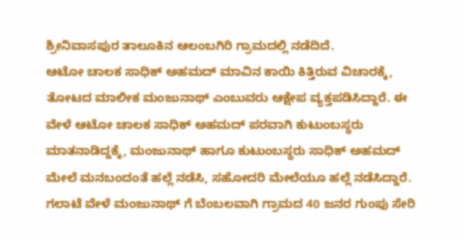ಶ್ರೀನಿವಾಸಪುರ ತಾಲೂಕಿನ ಆಲಂಬಗಿರಿ ಗ್ರಾಮದಲ್ಲಿ ನಡೆದಿದೆ.
ಆಟೋ ಚಾಲಕ ಸಾಧಿಕ್ ಅಹಮದ್ ಮಾವಿನ ಕಾಯಿ ಕಿತ್ತಿರುವ ವಿಚಾರಕ್ಕೆ, ತೋಟದ ಮಾಲೀಕ ಮಂಜುನಾಥ್ ಎಂಬುವರು ಆಕ್ಷೇಪ ವ್ಯಕ್ತಪಡಿಸಿದ್ದಾರೆ. ಈ ವೇಳೆ ಆಟೋ ಚಾಲಕ ಸಾಧಿಕ್ ಅಹಮದ್ ಪರವಾಗಿ ಕುಟುಂಬಸ್ಥರು ಮಾತನಾಡಿದ್ದಕ್ಕೆ, ಮಂಜುನಾಥ್ ಹಾಗೂ ಕುಟುಂಬಸ್ಥರು ಸಾಧಿಕ್ ಅಹಮದ್ ಮೇಲೆ ಮನಬಂದಂತೆ ಹಲ್ಲೆ ನಡೆಸಿ, ಸಹೋದರಿ ಮೇಲೆಯೂ ಹಲ್ಲೆ ನಡೆಸಿದ್ದಾರೆ.
ಗಲಾಟೆ ವೇಳೆ ಮಂಜುನಾಥ್ ಗೆ ಬೆಂಬಲವಾಗಿ ಗ್ರಾಮದ 40 ಜನರ ಗುಂಪು ಸೇರಿ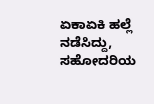ಏಕಾಏಕಿ ಹಲ್ಲೆ ನಡೆಸಿದ್ದು, ಸಹೋದರಿಯ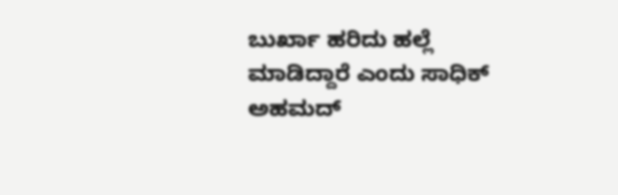ಬುರ್ಖಾ ಹರಿದು ಹಲ್ಲೆ ಮಾಡಿದ್ದಾರೆ ಎಂದು ಸಾಧಿಕ್ ಅಹಮದ್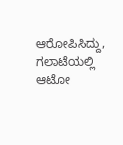ಆರೋಪಿಸಿದ್ದು, ಗಲಾಟೆಯಲ್ಲಿ ಆಟೋ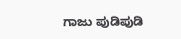ಗಾಜು ಪುಡಿಪುಡಿ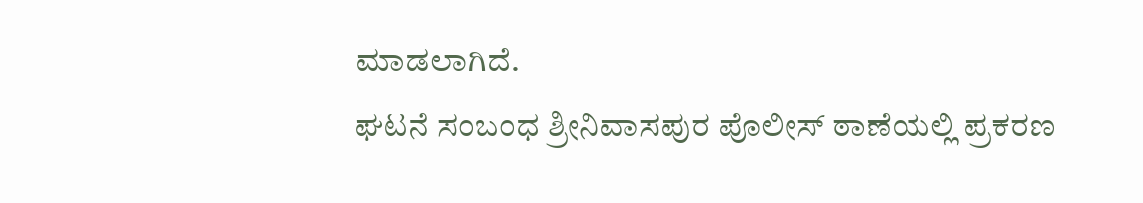ಮಾಡಲಾಗಿದೆ.
ಘಟನೆ ಸಂಬಂಧ ಶ್ರೀನಿವಾಸಪುರ ಪೊಲೀಸ್ ಠಾಣೆಯಲ್ಲಿ ಪ್ರಕರಣ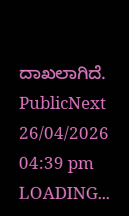ದಾಖಲಾಗಿದೆ.
PublicNext
26/04/2026 04:39 pm
LOADING...